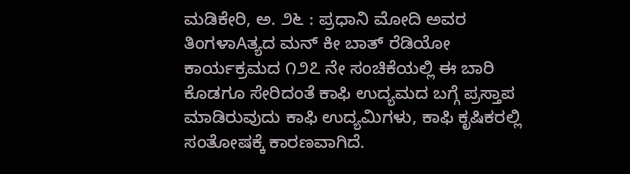ಮಡಿಕೇರಿ, ಅ. ೨೬ : ಪ್ರಧಾನಿ ಮೋದಿ ಅವರ ತಿಂಗಳಾAತ್ಯದ ಮನ್ ಕೀ ಬಾತ್ ರೆಡಿಯೋ ಕಾರ್ಯಕ್ರಮದ ೧೨೭ ನೇ ಸಂಚಿಕೆಯಲ್ಲಿ ಈ ಬಾರಿ ಕೊಡಗೂ ಸೇರಿದಂತೆ ಕಾಫಿ ಉದ್ಯಮದ ಬಗ್ಗೆ ಪ್ರಸ್ತಾಪ ಮಾಡಿರುವುದು ಕಾಫಿ ಉದ್ಯಮಿಗಳು, ಕಾಫಿ ಕೃಷಿಕರಲ್ಲಿ ಸಂತೋಷಕ್ಕೆ ಕಾರಣವಾಗಿದೆ.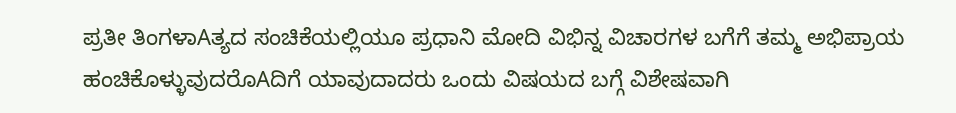ಪ್ರತೀ ತಿಂಗಳಾAತ್ಯದ ಸಂಚಿಕೆಯಲ್ಲಿಯೂ ಪ್ರಧಾನಿ ಮೋದಿ ವಿಭಿನ್ನ ವಿಚಾರಗಳ ಬಗೆಗೆ ತಮ್ಮ ಅಭಿಪ್ರಾಯ ಹಂಚಿಕೊಳ್ಳುವುದರೊAದಿಗೆ ಯಾವುದಾದರು ಒಂದು ವಿಷಯದ ಬಗ್ಗೆ ವಿಶೇಷವಾಗಿ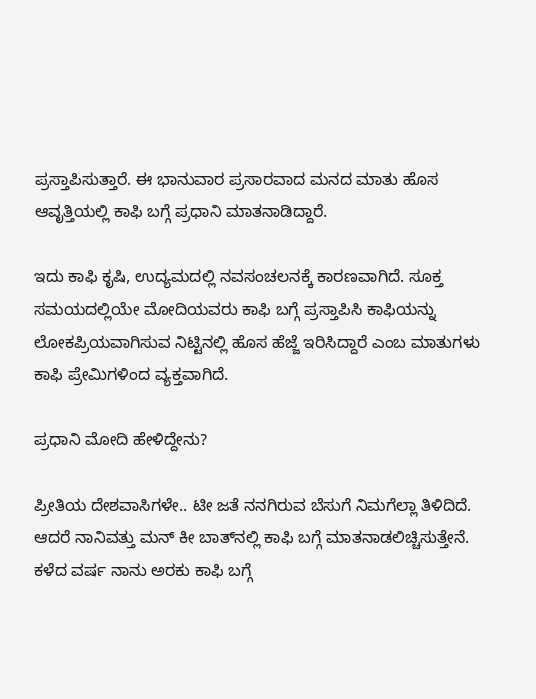ಪ್ರಸ್ತಾಪಿಸುತ್ತಾರೆ. ಈ ಭಾನುವಾರ ಪ್ರಸಾರವಾದ ಮನದ ಮಾತು ಹೊಸ ಆವೃತ್ತಿಯಲ್ಲಿ ಕಾಫಿ ಬಗ್ಗೆ ಪ್ರಧಾನಿ ಮಾತನಾಡಿದ್ದಾರೆ.

ಇದು ಕಾಫಿ ಕೃಷಿ, ಉದ್ಯಮದಲ್ಲಿ ನವಸಂಚಲನಕ್ಕೆ ಕಾರಣವಾಗಿದೆ. ಸೂಕ್ತ ಸಮಯದಲ್ಲಿಯೇ ಮೋದಿಯವರು ಕಾಫಿ ಬಗ್ಗೆ ಪ್ರಸ್ತಾಪಿಸಿ ಕಾಫಿಯನ್ನು ಲೋಕಪ್ರಿಯವಾಗಿಸುವ ನಿಟ್ಟಿನಲ್ಲಿ ಹೊಸ ಹೆಜ್ಜೆ ಇರಿಸಿದ್ದಾರೆ ಎಂಬ ಮಾತುಗಳು ಕಾಫಿ ಪ್ರೇಮಿಗಳಿಂದ ವ್ಯಕ್ತವಾಗಿದೆ.

ಪ್ರಧಾನಿ ಮೋದಿ ಹೇಳಿದ್ದೇನು?

ಪ್ರೀತಿಯ ದೇಶವಾಸಿಗಳೇ.. ಟೀ ಜತೆ ನನಗಿರುವ ಬೆಸುಗೆ ನಿಮಗೆಲ್ಲಾ ತಿಳಿದಿದೆ. ಆದರೆ ನಾನಿವತ್ತು ಮನ್ ಕೀ ಬಾತ್‌ನಲ್ಲಿ ಕಾಫಿ ಬಗ್ಗೆ ಮಾತನಾಡಲಿಚ್ಚಿಸುತ್ತೇನೆ. ಕಳೆದ ವರ್ಷ ನಾನು ಅರಕು ಕಾಫಿ ಬಗ್ಗೆ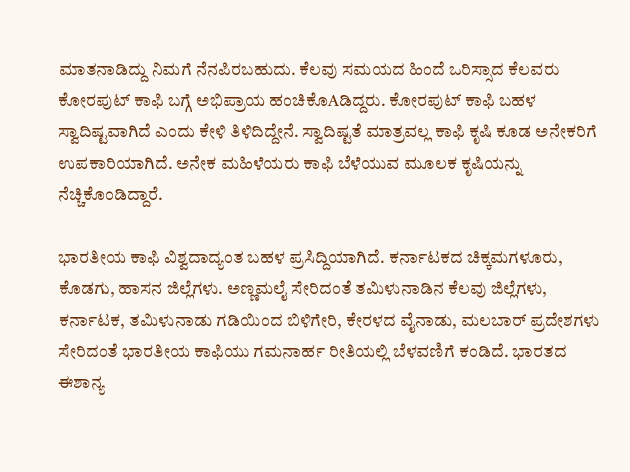ಮಾತನಾಡಿದ್ದು ನಿಮಗೆ ನೆನಪಿರಬಹುದು. ಕೆಲವು ಸಮಯದ ಹಿಂದೆ ಒರಿಸ್ಸಾದ ಕೆಲವರು ಕೋರಪುಟ್ ಕಾಫಿ ಬಗ್ಗೆ ಅಭಿಪ್ರಾಯ ಹಂಚಿಕೊAಡಿದ್ದರು. ಕೋರಪುಟ್ ಕಾಫಿ ಬಹಳ ಸ್ವಾದಿಷ್ಟವಾಗಿದೆ ಎಂದು ಕೇಳಿ ತಿಳಿದಿದ್ದೇನೆ. ಸ್ವಾದಿಷ್ಟತೆ ಮಾತ್ರವಲ್ಲ ಕಾಫಿ ಕೃಷಿ ಕೂಡ ಅನೇಕರಿಗೆ ಉಪಕಾರಿಯಾಗಿದೆ. ಅನೇಕ ಮಹಿಳೆಯರು ಕಾಫಿ ಬೆಳೆಯುವ ಮೂಲಕ ಕೃಷಿಯನ್ನು ನೆಚ್ಚಿಕೊಂಡಿದ್ದಾರೆ.

ಭಾರತೀಯ ಕಾಫಿ ವಿಶ್ವದಾದ್ಯಂತ ಬಹಳ ಪ್ರಸಿದ್ದಿಯಾಗಿದೆ. ಕರ್ನಾಟಕದ ಚಿಕ್ಕಮಗಳೂರು, ಕೊಡಗು, ಹಾಸನ ಜಿಲ್ಲೆಗಳು. ಅಣ್ಣಮಲೈ ಸೇರಿದಂತೆ ತಮಿಳುನಾಡಿನ ಕೆಲವು ಜಿಲ್ಲೆಗಳು, ಕರ್ನಾಟಕ, ತಮಿಳುನಾಡು ಗಡಿಯಿಂದ ಬಿಳಿಗೇರಿ, ಕೇರಳದ ವೈನಾಡು, ಮಲಬಾರ್ ಪ್ರದೇಶಗಳು ಸೇರಿದಂತೆ ಭಾರತೀಯ ಕಾಫಿಯು ಗಮನಾರ್ಹ ರೀತಿಯಲ್ಲಿ ಬೆಳವಣಿಗೆ ಕಂಡಿದೆ. ಭಾರತದ ಈಶಾನ್ಯ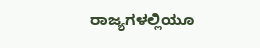ರಾಜ್ಯಗಳಲ್ಲಿಯೂ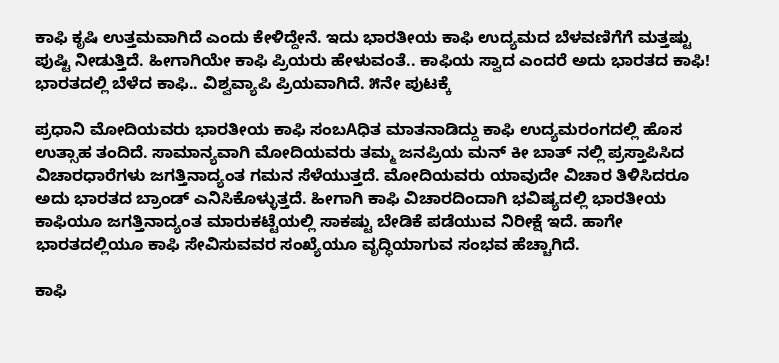ಕಾಫಿ ಕೃಷಿ ಉತ್ತಮವಾಗಿದೆ ಎಂದು ಕೇಳಿದ್ದೇನೆ. ಇದು ಭಾರತೀಯ ಕಾಫಿ ಉದ್ಯಮದ ಬೆಳವಣಿಗೆಗೆ ಮತ್ತಷ್ಟು ಪುಷ್ಟಿ ನೀಡುತ್ತಿದೆ. ಹೀಗಾಗಿಯೇ ಕಾಫಿ ಪ್ರಿಯರು ಹೇಳುವಂತೆ.. ಕಾಫಿಯ ಸ್ವಾದ ಎಂದರೆ ಅದು ಭಾರತದ ಕಾಫಿ! ಭಾರತದಲ್ಲಿ ಬೆಳೆದ ಕಾಫಿ.. ವಿಶ್ವವ್ಯಾಪಿ ಪ್ರಿಯವಾಗಿದೆ. ೫ನೇ ಪುಟಕ್ಕೆ

ಪ್ರಧಾನಿ ಮೋದಿಯವರು ಭಾರತೀಯ ಕಾಫಿ ಸಂಬAಧಿತ ಮಾತನಾಡಿದ್ದು ಕಾಫಿ ಉದ್ಯಮರಂಗದಲ್ಲಿ ಹೊಸ ಉತ್ಸಾಹ ತಂದಿದೆ. ಸಾಮಾನ್ಯವಾಗಿ ಮೋದಿಯವರು ತಮ್ಮ ಜನಪ್ರಿಯ ಮನ್ ಕೀ ಬಾತ್ ನಲ್ಲಿ ಪ್ರಸ್ತಾಪಿಸಿದ ವಿಚಾರಧಾರೆಗಳು ಜಗತ್ತಿನಾದ್ಯಂತ ಗಮನ ಸೆಳೆಯುತ್ತದೆ. ಮೋದಿಯವರು ಯಾವುದೇ ವಿಚಾರ ತಿಳಿಸಿದರೂ ಅದು ಭಾರತದ ಬ್ರಾಂಡ್ ಎನಿಸಿಕೊಳ್ಳುತ್ತದೆ. ಹೀಗಾಗಿ ಕಾಫಿ ವಿಚಾರದಿಂದಾಗಿ ಭವಿಷ್ಯದಲ್ಲಿ ಭಾರತೀಯ ಕಾಫಿಯೂ ಜಗತ್ತಿನಾದ್ಯಂತ ಮಾರುಕಟ್ಟೆಯಲ್ಲಿ ಸಾಕಷ್ಟು ಬೇಡಿಕೆ ಪಡೆಯುವ ನಿರೀಕ್ಷೆ ಇದೆ. ಹಾಗೇ ಭಾರತದಲ್ಲಿಯೂ ಕಾಫಿ ಸೇವಿಸುವವರ ಸಂಖ್ಯೆಯೂ ವೃದ್ಧಿಯಾಗುವ ಸಂಭವ ಹೆಚ್ಚಾಗಿದೆ.

ಕಾಫಿ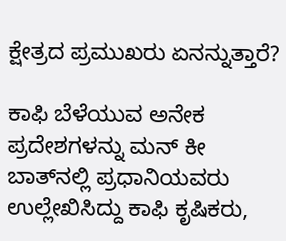ಕ್ಷೇತ್ರದ ಪ್ರಮುಖರು ಏನನ್ನುತ್ತಾರೆ?

ಕಾಫಿ ಬೆಳೆಯುವ ಅನೇಕ ಪ್ರದೇಶಗಳನ್ನು ಮನ್ ಕೀ ಬಾತ್‌ನಲ್ಲಿ ಪ್ರಧಾನಿಯವರು ಉಲ್ಲೇಖಿಸಿದ್ದು ಕಾಫಿ ಕೃಷಿಕರು,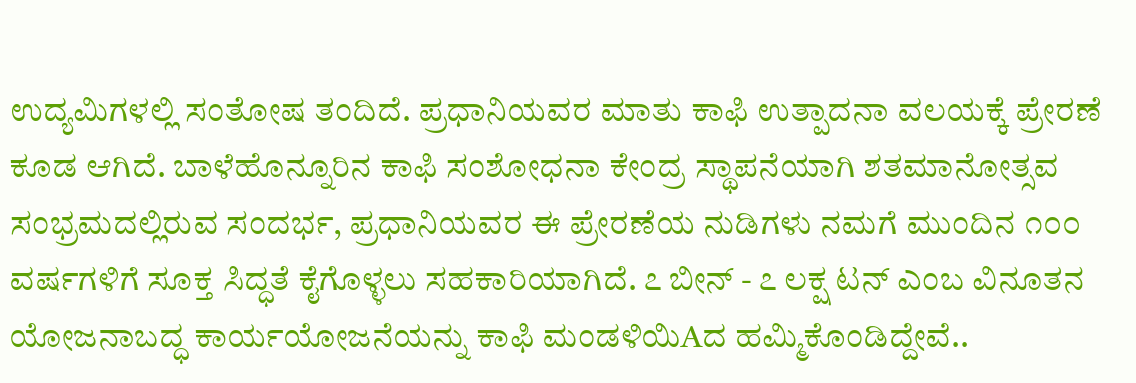ಉದ್ಯಮಿಗಳಲ್ಲಿ ಸಂತೋಷ ತಂದಿದೆ. ಪ್ರಧಾನಿಯವರ ಮಾತು ಕಾಫಿ ಉತ್ಪಾದನಾ ವಲಯಕ್ಕೆ ಪ್ರೇರಣೆ ಕೂಡ ಆಗಿದೆ. ಬಾಳೆಹೊನ್ನೂರಿನ ಕಾಫಿ ಸಂಶೋಧನಾ ಕೇಂದ್ರ ಸ್ಥಾಪನೆಯಾಗಿ ಶತಮಾನೋತ್ಸವ ಸಂಭ್ರಮದಲ್ಲಿರುವ ಸಂದರ್ಭ, ಪ್ರಧಾನಿಯವರ ಈ ಪ್ರೇರಣೆಯ ನುಡಿಗಳು ನಮಗೆ ಮುಂದಿನ ೧೦೦ ವರ್ಷಗಳಿಗೆ ಸೂಕ್ತ ಸಿದ್ಧತೆ ಕೈಗೊಳ್ಳಲು ಸಹಕಾರಿಯಾಗಿದೆ. ೭ ಬೀನ್ - ೭ ಲಕ್ಷ ಟನ್ ಎಂಬ ವಿನೂತನ ಯೋಜನಾಬದ್ಧ ಕಾರ್ಯಯೋಜನೆಯನ್ನು ಕಾಫಿ ಮಂಡಳಿಯಿAದ ಹಮ್ಮಿಕೊಂಡಿದ್ದೇವೆ..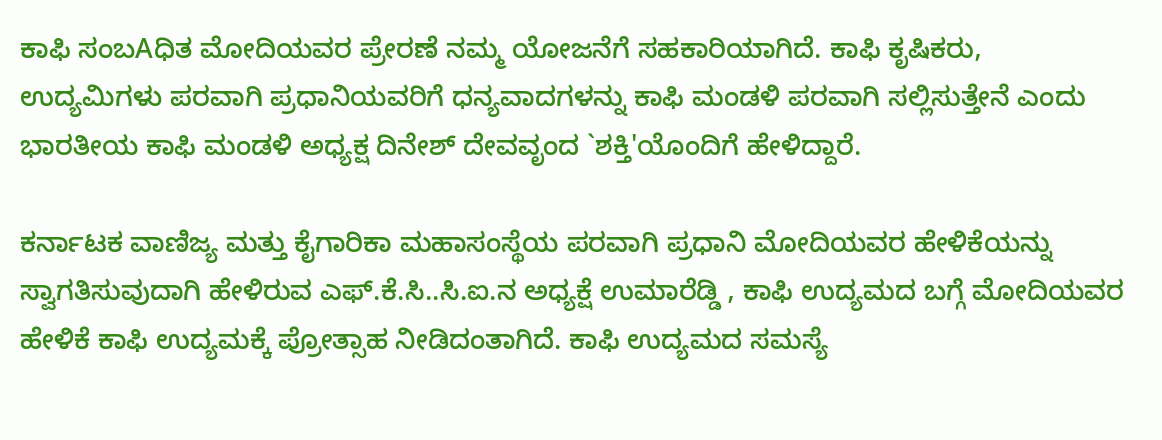ಕಾಫಿ ಸಂಬAಧಿತ ಮೋದಿಯವರ ಪ್ರೇರಣೆ ನಮ್ಮ ಯೋಜನೆಗೆ ಸಹಕಾರಿಯಾಗಿದೆ. ಕಾಫಿ ಕೃಷಿಕರು, ಉದ್ಯಮಿಗಳು ಪರವಾಗಿ ಪ್ರಧಾನಿಯವರಿಗೆ ಧನ್ಯವಾದಗಳನ್ನು ಕಾಫಿ ಮಂಡಳಿ ಪರವಾಗಿ ಸಲ್ಲಿಸುತ್ತೇನೆ ಎಂದು ಭಾರತೀಯ ಕಾಫಿ ಮಂಡಳಿ ಅಧ್ಯಕ್ಷ ದಿನೇಶ್ ದೇವವೃಂದ `ಶಕ್ತಿ'ಯೊಂದಿಗೆ ಹೇಳಿದ್ದಾರೆ.

ಕರ್ನಾಟಕ ವಾಣಿಜ್ಯ ಮತ್ತು ಕೈಗಾರಿಕಾ ಮಹಾಸಂಸ್ಥೆಯ ಪರವಾಗಿ ಪ್ರಧಾನಿ ಮೋದಿಯವರ ಹೇಳಿಕೆಯನ್ನು ಸ್ವಾಗತಿಸುವುದಾಗಿ ಹೇಳಿರುವ ಎಫ್.ಕೆ.ಸಿ..ಸಿ.ಐ.ನ ಅಧ್ಯಕ್ಷೆ ಉಮಾರೆಡ್ಡಿ , ಕಾಫಿ ಉದ್ಯಮದ ಬಗ್ಗೆ ಮೋದಿಯವರ ಹೇಳಿಕೆ ಕಾಫಿ ಉದ್ಯಮಕ್ಕೆ ಪ್ರೋತ್ಸಾಹ ನೀಡಿದಂತಾಗಿದೆ. ಕಾಫಿ ಉದ್ಯಮದ ಸಮಸ್ಯೆ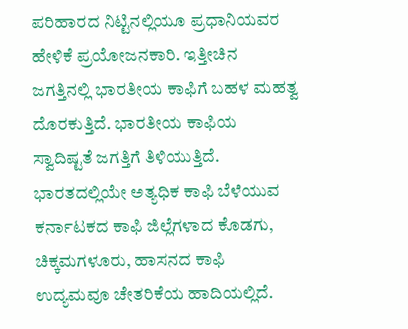ಪರಿಹಾರದ ನಿಟ್ಟಿನಲ್ಲಿಯೂ ಪ್ರಧಾನಿಯವರ ಹೇಳಿಕೆ ಪ್ರಯೋಜನಕಾರಿ. ಇತ್ತೀಚಿನ ಜಗತ್ತಿನಲ್ಲಿ ಭಾರತೀಯ ಕಾಫಿಗೆ ಬಹಳ ಮಹತ್ವ ದೊರಕುತ್ತಿದೆ. ಭಾರತೀಯ ಕಾಫಿಯ ಸ್ವಾದಿಷ್ಟತೆ ಜಗತ್ತಿಗೆ ತಿಳಿಯುತ್ತಿದೆ. ಭಾರತದಲ್ಲಿಯೇ ಅತ್ಯಧಿಕ ಕಾಫಿ ಬೆಳೆಯುವ ಕರ್ನಾಟಕದ ಕಾಫಿ ಜಿಲ್ಲೆಗಳಾದ ಕೊಡಗು, ಚಿಕ್ಕಮಗಳೂರು, ಹಾಸನದ ಕಾಫಿ ಉದ್ಯಮವೂ ಚೇತರಿಕೆಯ ಹಾದಿಯಲ್ಲಿದೆ.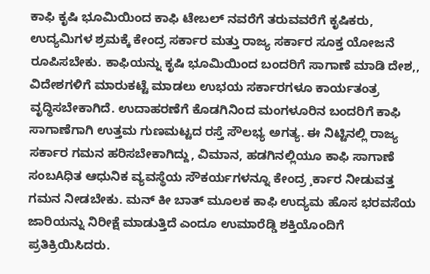ಕಾಫಿ ಕೃಷಿ ಭೂಮಿಯಿಂದ ಕಾಫಿ ಟೇಬಲ್ ನವರೆಗೆ ತರುವವರೆಗೆ ಕೃಷಿಕರು, ಉದ್ಯಮಿಗಳ ಶ್ರಮಕ್ಕೆ ಕೇಂದ್ರ ಸರ್ಕಾರ ಮತ್ತು ರಾಜ್ಯ ಸರ್ಕಾರ ಸೂಕ್ತ ಯೋಜನೆ ರೂಪಿಸಬೇಕು. ಕಾಫಿಯನ್ನು ಕೃಷಿ ಭೂಮಿಯಿಂದ ಬಂದರಿಗೆ ಸಾಗಾಣೆ ಮಾಡಿ ದೇಶ,, ವಿದೇಶಗಳಿಗೆ ಮಾರುಕಟ್ಟೆ ಮಾಡಲು ಉಭಯ ಸರ್ಕಾರಗಳೂ ಕಾರ್ಯತಂತ್ರ ವೃದ್ಧಿಸಬೇಕಾಗಿದೆ. ಉದಾಹರಣೆಗೆ ಕೊಡಗಿನಿಂದ ಮಂಗಳೂರಿನ ಬಂದರಿಗೆ ಕಾಫಿ ಸಾಗಾಣೆಗಾಗಿ ಉತ್ತಮ ಗುಣಮಟ್ಟದ ರಸ್ತೆ ಸೌಲಭ್ಯ ಅಗತ್ಯ. ಈ ನಿಟ್ಟಿನಲ್ಲಿ ರಾಜ್ಯ ಸರ್ಕಾರ ಗಮನ ಹರಿಸಬೇಕಾಗಿದ್ದು, ವಿಮಾನ, ಹಡಗಿನಲ್ಲಿಯೂ ಕಾಫಿ ಸಾಗಾಣೆ ಸಂಬAಧಿತ ಆಧುನಿಕ ವ್ಯವಸ್ಥೆಯ ಸೌಕರ್ಯಗಳನ್ನೂ ಕೇಂದ್ರ ¸ರ್ಕಾರ ನೀಡುವತ್ತ ಗಮನ ನೀಡಬೇಕು. ಮನ್ ಕೀ ಬಾತ್ ಮೂಲಕ ಕಾಫಿ ಉದ್ಯಮ ಹೊಸ ಭರವಸೆಯ ಜಾರಿಯನ್ನು ನಿರೀಕ್ಷೆ ಮಾಡುತ್ತಿದೆ ಎಂದೂ ಉಮಾರೆಡ್ಡಿ ಶಕ್ತಿಯೊಂದಿಗೆ ಪ್ರತಿಕ್ರಿಯಿಸಿದರು.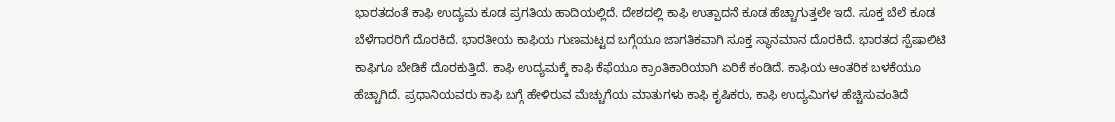ಭಾರತದಂತೆ ಕಾಫಿ ಉದ್ಯಮ ಕೂಡ ಪ್ರಗತಿಯ ಹಾದಿಯಲ್ಲಿದೆ. ದೇಶದಲ್ಲಿ ಕಾಫಿ ಉತ್ಪಾದನೆ ಕೂಡ ಹೆಚ್ಚಾಗುತ್ತಲೇ ಇದೆ. ಸೂಕ್ತ ಬೆಲೆ ಕೂಡ ಬೆಳೆಗಾರರಿಗೆ ದೊರಕಿದೆ. ಭಾರತೀಯ ಕಾಫಿಯ ಗುಣಮಟ್ಟದ ಬಗ್ಗೆಯೂ ಜಾಗತಿಕವಾಗಿ ಸೂಕ್ತ ಸ್ಥಾನಮಾನ ದೊರಕಿದೆ. ಭಾರತದ ಸ್ಪೆಷಾಲಿಟಿ ಕಾಫಿಗೂ ಬೇಡಿಕೆ ದೊರಕುತ್ತಿದೆ. ಕಾಫಿ ಉದ್ಯಮಕ್ಕೆ ಕಾಫಿ ಕೆಫೆಯೂ ಕ್ರಾಂತಿಕಾರಿಯಾಗಿ ಏರಿಕೆ ಕಂಡಿದೆ. ಕಾಫಿಯ ಆಂತರಿಕ ಬಳಕೆಯೂ ಹೆಚ್ಚಾಗಿದೆ. ಪ್ರಧಾನಿಯವರು ಕಾಫಿ ಬಗ್ಗೆ ಹೇಳಿರುವ ಮೆಚ್ಚುಗೆಯ ಮಾತುಗಳು ಕಾಫಿ ಕೃಷಿಕರು, ಕಾಫಿ ಉದ್ಯಮಿಗಳ ಹೆಚ್ಚಿಸುವಂತಿದೆ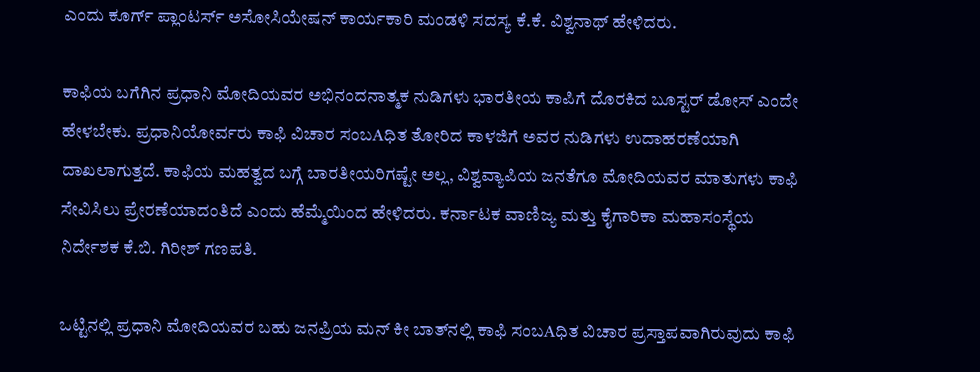ಎಂದು ಕೂರ್ಗ್ ಪ್ಲಾಂಟರ್ಸ್ ಅಸೋಸಿಯೇಷನ್ ಕಾರ್ಯಕಾರಿ ಮಂಡಳಿ ಸದಸ್ಯ ಕೆ.ಕೆ. ವಿಶ್ವನಾಥ್ ಹೇಳಿದರು.

ಕಾಫಿಯ ಬಗೆಗಿನ ಪ್ರಧಾನಿ ಮೋದಿಯವರ ಅಭಿನಂದನಾತ್ಮಕ ನುಡಿಗಳು ಭಾರತೀಯ ಕಾಪಿಗೆ ದೊರಕಿದ ಬೂಸ್ಟರ್ ಡೋಸ್ ಎಂದೇ ಹೇಳಬೇಕು. ಪ್ರಧಾನಿಯೋರ್ವರು ಕಾಫಿ ವಿಚಾರ ಸಂಬAಧಿತ ತೋರಿದ ಕಾಳಜಿಗೆ ಅವರ ನುಡಿಗಳು ಉದಾಹರಣೆಯಾಗಿ ದಾಖಲಾಗುತ್ತದೆ. ಕಾಫಿಯ ಮಹತ್ವದ ಬಗ್ಗೆ ಬಾರತೀಯರಿಗಷ್ಟೇ ಅಲ್ಲ, ವಿಶ್ವವ್ಯಾಪಿಯ ಜನತೆಗೂ ಮೋದಿಯವರ ಮಾತುಗಳು ಕಾಫಿ ಸೇವಿಸಿಲು ಪ್ರೇರಣೆಯಾದಂತಿದೆ ಎಂದು ಹೆಮ್ಮೆಯಿಂದ ಹೇಳಿದರು. ಕರ್ನಾಟಕ ವಾಣಿಜ್ಯ ಮತ್ತು ಕೈಗಾರಿಕಾ ಮಹಾಸಂಸ್ಥೆಯ ನಿರ್ದೇಶಕ ಕೆ.ಬಿ. ಗಿರೀಶ್ ಗಣಪತಿ.

ಒಟ್ಟಿನಲ್ಲಿ ಪ್ರಧಾನಿ ಮೋದಿಯವರ ಬಹು ಜನಪ್ರಿಯ ಮನ್ ಕೀ ಬಾತ್‌ನಲ್ಲಿ ಕಾಫಿ ಸಂಬAಧಿತ ವಿಚಾರ ಪ್ರಸ್ತಾಪವಾಗಿರುವುದು ಕಾಫಿ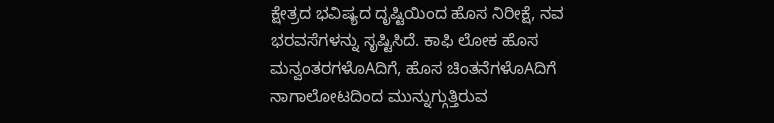ಕ್ಷೇತ್ರದ ಭವಿಷ್ಯದ ದೃಷ್ಟಿಯಿಂದ ಹೊಸ ನಿರೀಕ್ಷೆ, ನವ ಭರವಸೆಗಳನ್ನು ಸೃಷ್ಟಿಸಿದೆ. ಕಾಫಿ ಲೋಕ ಹೊಸ ಮನ್ವಂತರಗಳೊAದಿಗೆ, ಹೊಸ ಚಿಂತನೆಗಳೊAದಿಗೆ ನಾಗಾಲೋಟದಿಂದ ಮುನ್ನುಗ್ಗುತ್ತಿರುವ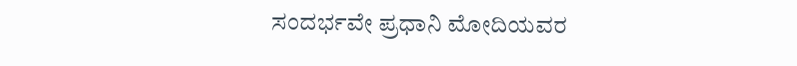ಸಂದರ್ಭವೇ ಪ್ರಧಾನಿ ಮೋದಿಯವರ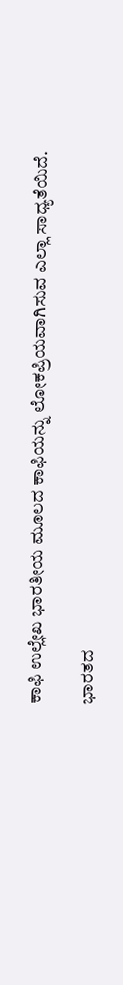ಕಾಫಿ ಉಲ್ಲೇಖ ಭಾರತೀಯ ಮೂಲದ ಕಾಫಿಯನ್ನು ಲೋಕಪ್ರಿಯವಾಗಿಸುವ ಎಲ್ಲಾ ಸಾಧ್ಯತೆಯಿದೆ.

ಭಾರತದ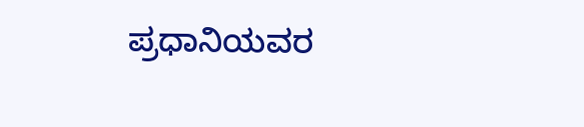ಪ್ರಧಾನಿಯವರ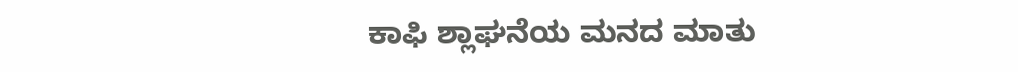ಕಾಫಿ ಶ್ಲಾಘನೆಯ ಮನದ ಮಾತು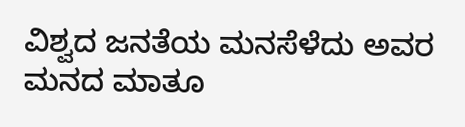ವಿಶ್ವದ ಜನತೆಯ ಮನಸೆಳೆದು ಅವರ ಮನದ ಮಾತೂ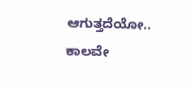ಆಗುತ್ತದೆಯೋ.. ಕಾಲವೇ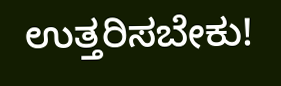ಉತ್ತರಿಸಬೇಕು!